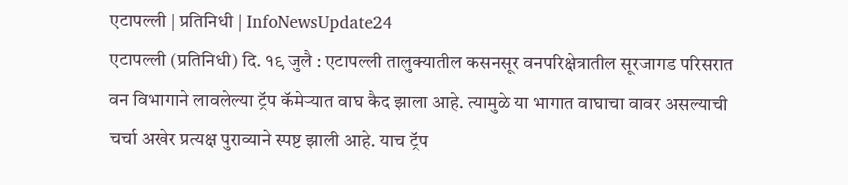एटापल्ली | प्रतिनिधी | InfoNewsUpdate24
एटापल्ली (प्रतिनिधी) दि. १९ जुलै : एटापल्ली तालुक्यातील कसनसूर वनपरिक्षेत्रातील सूरजागड परिसरात वन विभागाने लावलेल्या ट्रॅप कॅमेऱ्यात वाघ कैद झाला आहे. त्यामुळे या भागात वाघाचा वावर असल्याची चर्चा अखेर प्रत्यक्ष पुराव्याने स्पष्ट झाली आहे. याच ट्रॅप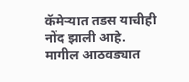कॅमेऱ्यात तडस याचीही नोंद झाली आहे.
मागील आठवड्यात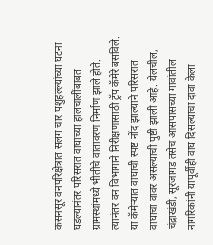कसनसूर वनपरिक्षेत्रात सलग चार पशुहल्ल्यांच्या घटना घडल्यानंतर परिसरात वाघाच्या हालचालींबाबत ग्रामस्थांमध्ये भीतीचे वातावरण निर्माण झाले होते. त्यानंतर वन विभागाने निरीक्षणासाठी ट्रॅप कॅमेरे बसविले. या कॅमेऱ्यात वाघाची स्पष्ट नोंद झाल्याने परिसरात वाघाचा वावर असल्याची पुष्टी झाली आहे. येलचील, चंद्राखंडी, सूरजागड तसेच आसपासच्या गावांतील नागरिकांनी यापूर्वीही वाघ दिसल्याचा दावा केला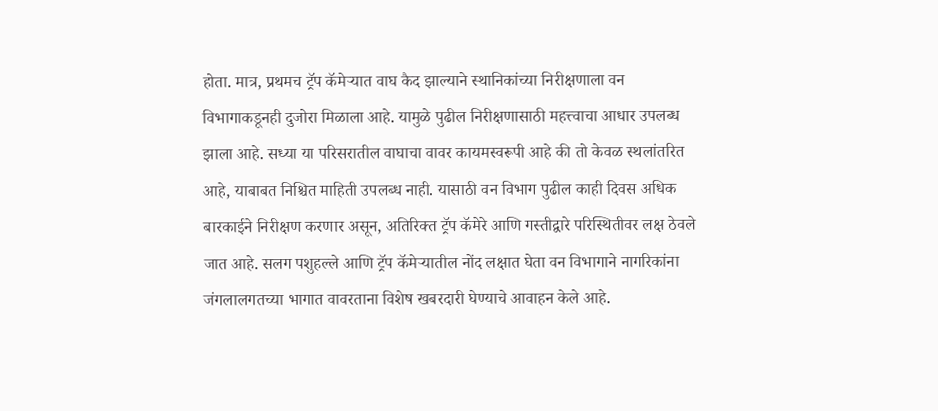होता. मात्र, प्रथमच ट्रॅप कॅमेऱ्यात वाघ कैद झाल्याने स्थानिकांच्या निरीक्षणाला वन विभागाकडूनही दुजोरा मिळाला आहे. यामुळे पुढील निरीक्षणासाठी महत्त्वाचा आधार उपलब्ध झाला आहे. सध्या या परिसरातील वाघाचा वावर कायमस्वरूपी आहे की तो केवळ स्थलांतरित आहे, याबाबत निश्चित माहिती उपलब्ध नाही. यासाठी वन विभाग पुढील काही दिवस अधिक बारकाईने निरीक्षण करणार असून, अतिरिक्त ट्रॅप कॅमेरे आणि गस्तीद्वारे परिस्थितीवर लक्ष ठेवले जात आहे. सलग पशुहल्ले आणि ट्रॅप कॅमेऱ्यातील नोंद लक्षात घेता वन विभागाने नागरिकांना जंगलालगतच्या भागात वावरताना विशेष खबरदारी घेण्याचे आवाहन केले आहे.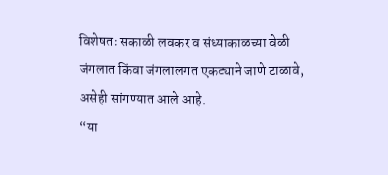विशेषतः सकाळी लवकर व संध्याकाळच्या वेळी जंगलात किंवा जंगलालगत एकट्याने जाणे टाळावे, असेही सांगण्यात आले आहे.
“या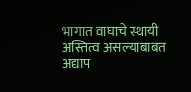भागात वाघाचे स्थायी अस्तित्व असल्याबाबत अद्याप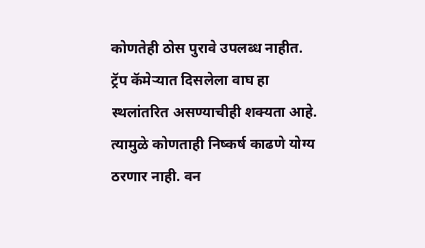कोणतेही ठोस पुरावे उपलब्ध नाहीत. ट्रॅप कॅमेऱ्यात दिसलेला वाघ हा स्थलांतरित असण्याचीही शक्यता आहे. त्यामुळे कोणताही निष्कर्ष काढणे योग्य ठरणार नाही. वन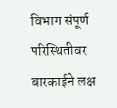विभाग संपूर्ण परिस्थितीवर बारकाईने लक्ष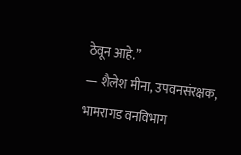ठेवून आहे.”
— शैलेश मीना, उपवनसंरक्षक, भामरागड वनविभाग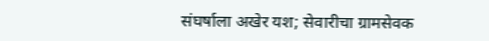संघर्षाला अखेर यश; सेवारीचा ग्रामसेवक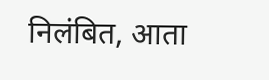निलंबित, आता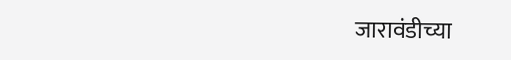जारावंडीच्या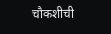चौकशीची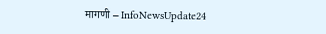मागणी – InfoNewsUpdate24